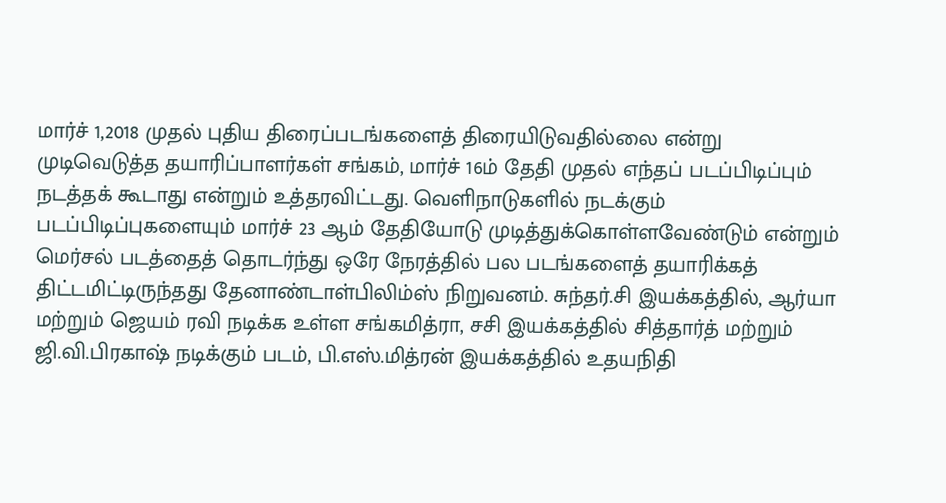மார்ச் 1,2018 முதல் புதிய திரைப்படங்களைத் திரையிடுவதில்லை என்று முடிவெடுத்த தயாரிப்பாளர்கள் சங்கம், மார்ச் 16ம் தேதி முதல் எந்தப் படப்பிடிப்பும் நடத்தக் கூடாது என்றும் உத்தரவிட்டது. வெளிநாடுகளில் நடக்கும் படப்பிடிப்புகளையும் மார்ச் 23 ஆம் தேதியோடு முடித்துக்கொள்ளவேண்டும் என்றும்
மெர்சல் படத்தைத் தொடர்ந்து ஒரே நேரத்தில் பல படங்களைத் தயாரிக்கத் திட்டமிட்டிருந்தது தேனாண்டாள்பிலிம்ஸ் நிறுவனம். சுந்தர்.சி இயக்கத்தில், ஆர்யா மற்றும் ஜெயம் ரவி நடிக்க உள்ள சங்கமித்ரா, சசி இயக்கத்தில் சித்தார்த் மற்றும் ஜி.வி.பிரகாஷ் நடிக்கும் படம், பி.எஸ்.மித்ரன் இயக்கத்தில் உதயநிதி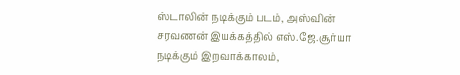ஸ்டாலின் நடிக்கும் படம், அஸ்வின் சரவணன் இயக்கத்தில் எஸ்.ஜே.சூர்யா நடிக்கும் இறவாக்காலம்,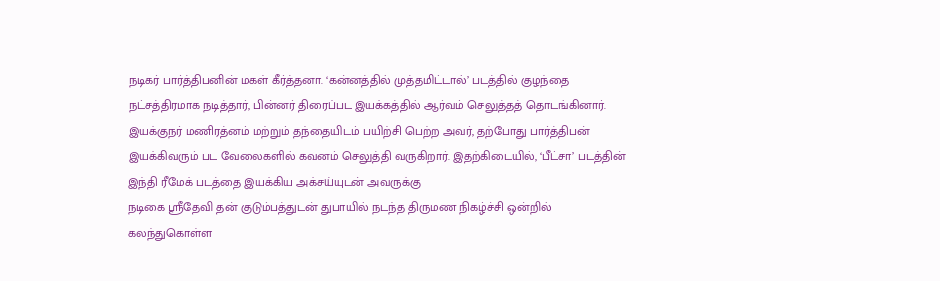நடிகர் பார்த்திபனின் மகள் கீர்த்தனா. ‘கன்னத்தில் முத்தமிட்டால்’ படத்தில் குழந்தை நட்சத்திரமாக நடித்தார், பின்னர் திரைப்பட இயக்கத்தில் ஆர்வம் செலுத்தத் தொடங்கினார். இயக்குநர் மணிரத்னம் மற்றும் தந்தையிடம் பயிற்சி பெற்ற அவர், தற்போது பார்த்திபன் இயக்கிவரும் பட வேலைகளில் கவனம் செலுத்தி வருகிறார். இதற்கிடையில், ‘பீட்சா’ படத்தின் இந்தி ரீமேக் படத்தை இயக்கிய அக்சய்யுடன் அவருக்கு
நடிகை ஸ்ரீதேவி தன் குடும்பத்துடன் துபாயில் நடந்த திருமண நிகழ்ச்சி ஒன்றில் கலந்துகொள்ள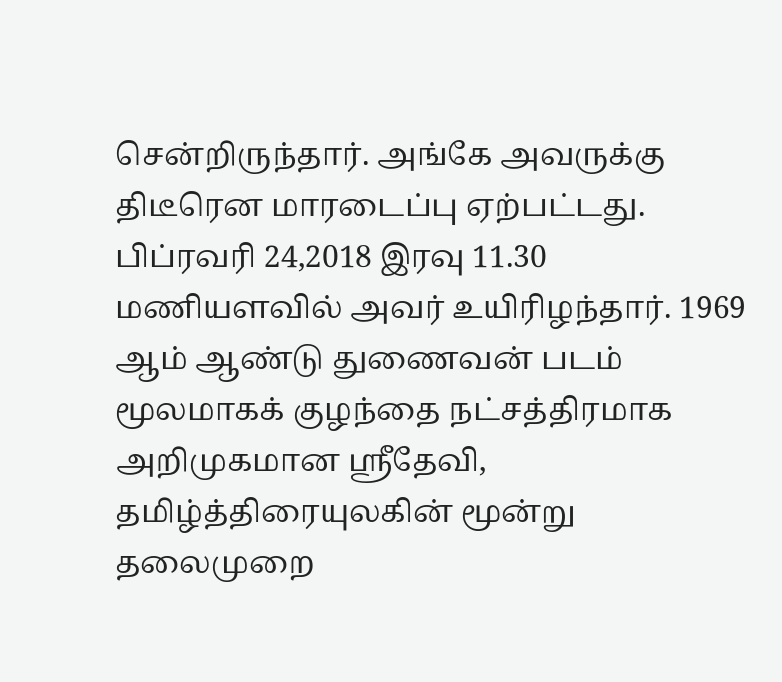சென்றிருந்தார். அங்கே அவருக்கு திடீரென மாரடைப்பு ஏற்பட்டது. பிப்ரவரி 24,2018 இரவு 11.30 மணியளவில் அவர் உயிரிழந்தார். 1969 ஆம் ஆண்டு துணைவன் படம் மூலமாகக் குழந்தை நட்சத்திரமாக அறிமுகமான ஸ்ரீதேவி, தமிழ்த்திரையுலகின் மூன்று தலைமுறை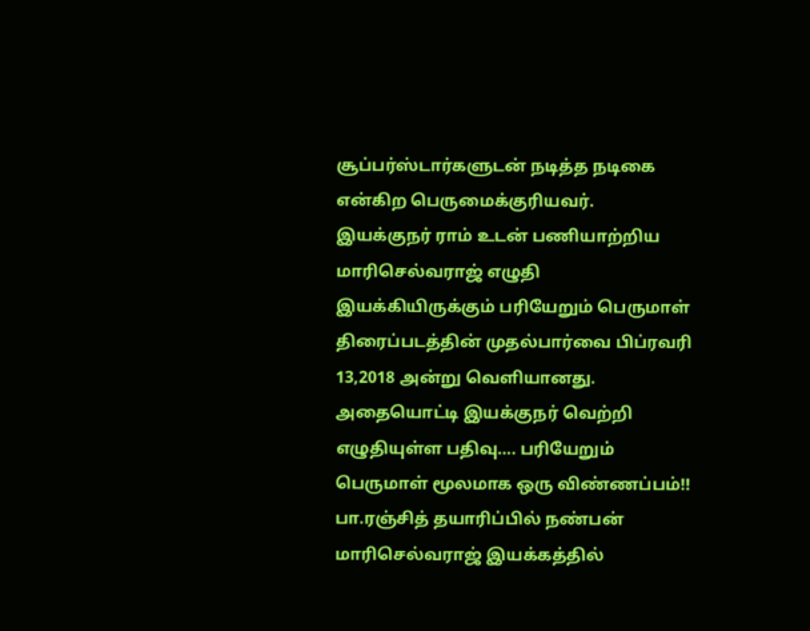சூப்பர்ஸ்டார்களுடன் நடித்த நடிகை என்கிற பெருமைக்குரியவர்.
இயக்குநர் ராம் உடன் பணியாற்றிய மாரிசெல்வராஜ் எழுதி இயக்கியிருக்கும் பரியேறும் பெருமாள் திரைப்படத்தின் முதல்பார்வை பிப்ரவரி 13,2018 அன்று வெளியானது. அதையொட்டி இயக்குநர் வெற்றி எழுதியுள்ள பதிவு…. பரியேறும் பெருமாள் மூலமாக ஒரு விண்ணப்பம்!! பா.ரஞ்சித் தயாரிப்பில் நண்பன் மாரிசெல்வராஜ் இயக்கத்தில்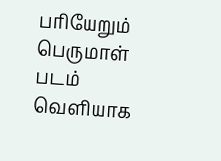பரியேறும் பெருமாள் படம் வெளியாக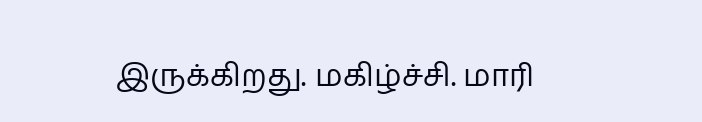இருக்கிறது. மகிழ்ச்சி. மாரி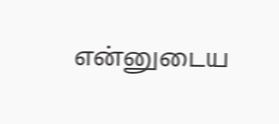என்னுடைய